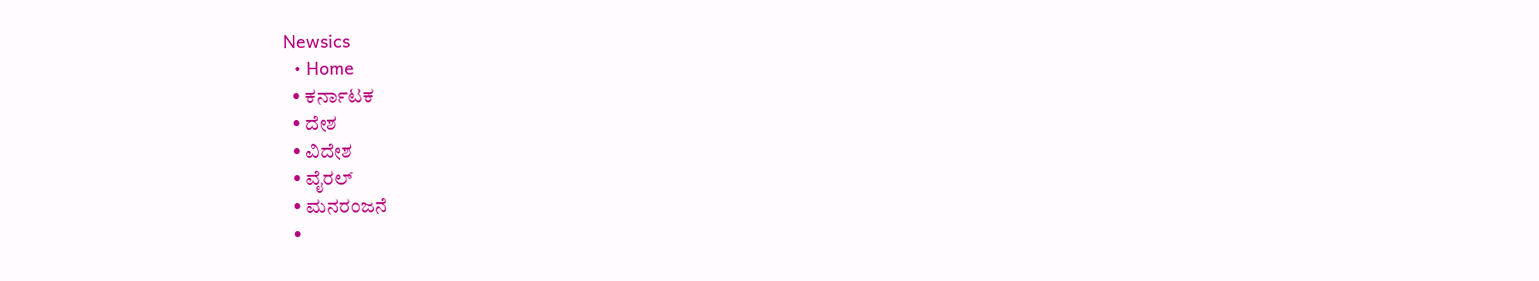Newsics
  • Home
  • ಕರ್ನಾಟಕ
  • ದೇಶ
  • ವಿದೇಶ
  • ವೈರಲ್
  • ಮನರಂಜನೆ
  •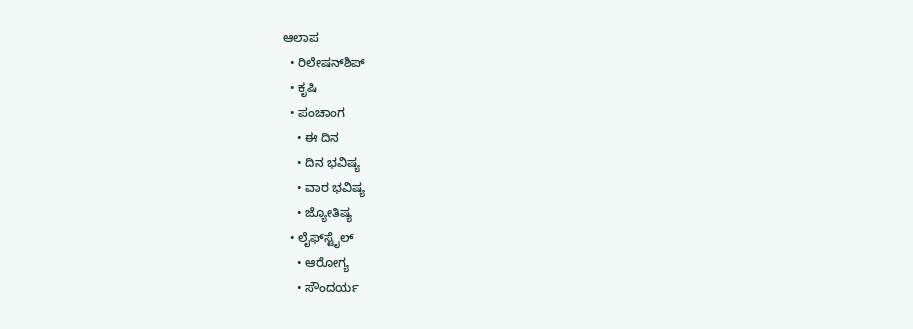ಆಲಾಪ
  • ರಿಲೇಷನ್‌ಶಿಪ್
  • ಕೃಷಿ
  • ಪಂಚಾಂಗ
    • ಈ ದಿನ
    • ದಿನ ಭವಿಷ್ಯ
    • ವಾರ ಭವಿಷ್ಯ
    • ಜ್ಯೋತಿಷ್ಯ
  • ಲೈಫ್‌ಸ್ಟೈಲ್
    • ಆರೋಗ್ಯ
    • ಸೌಂದರ್ಯ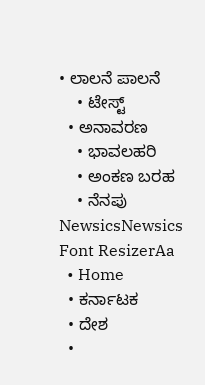• ಲಾಲನೆ ಪಾಲನೆ
    • ಟೇಸ್ಟ್
  • ಅನಾವರಣ
    • ಭಾವಲಹರಿ
    • ಅಂಕಣ ಬರಹ
    • ನೆನಪು
NewsicsNewsics
Font ResizerAa
  • Home
  • ಕರ್ನಾಟಕ
  • ದೇಶ
  •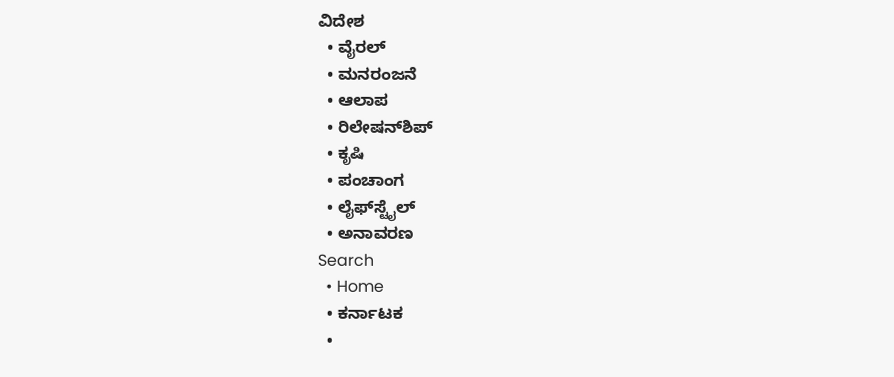ವಿದೇಶ
  • ವೈರಲ್
  • ಮನರಂಜನೆ
  • ಆಲಾಪ
  • ರಿಲೇಷನ್‌ಶಿಪ್
  • ಕೃಷಿ
  • ಪಂಚಾಂಗ
  • ಲೈಫ್‌ಸ್ಟೈಲ್
  • ಅನಾವರಣ
Search
  • Home
  • ಕರ್ನಾಟಕ
  •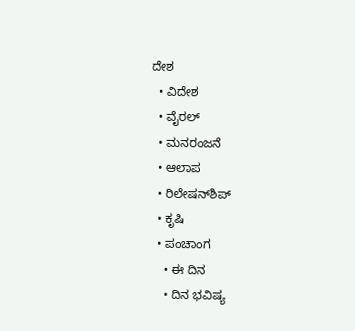ದೇಶ
  • ವಿದೇಶ
  • ವೈರಲ್
  • ಮನರಂಜನೆ
  • ಆಲಾಪ
  • ರಿಲೇಷನ್‌ಶಿಪ್
  • ಕೃಷಿ
  • ಪಂಚಾಂಗ
    • ಈ ದಿನ
    • ದಿನ ಭವಿಷ್ಯ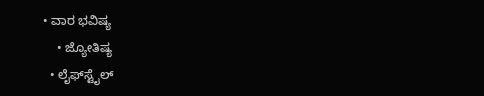• ವಾರ ಭವಿಷ್ಯ
    • ಜ್ಯೋತಿಷ್ಯ
  • ಲೈಫ್‌ಸ್ಟೈಲ್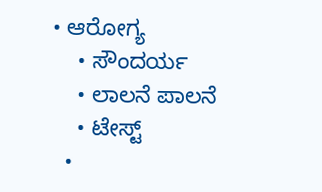• ಆರೋಗ್ಯ
    • ಸೌಂದರ್ಯ
    • ಲಾಲನೆ ಪಾಲನೆ
    • ಟೇಸ್ಟ್
  •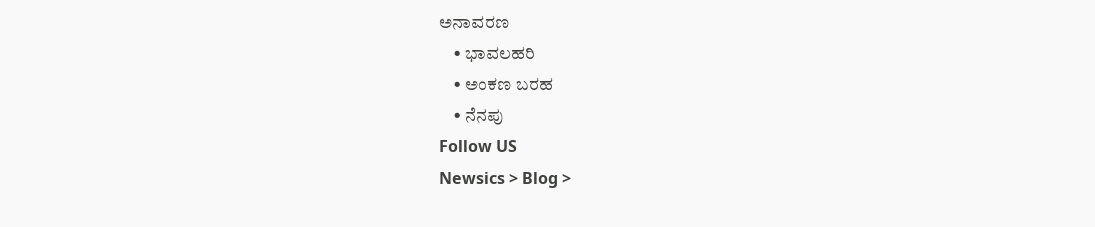ಅನಾವರಣ
    • ಭಾವಲಹರಿ
    • ಅಂಕಣ ಬರಹ
    • ನೆನಪು
Follow US
Newsics > Blog >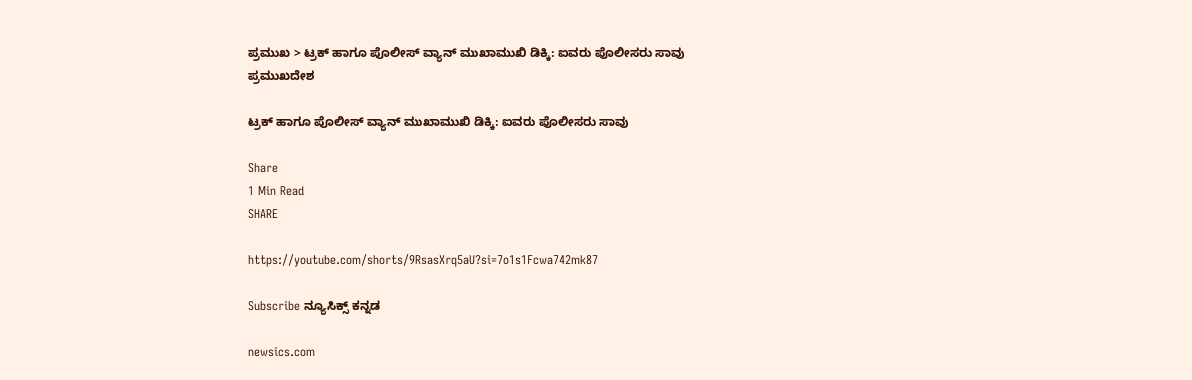ಪ್ರಮುಖ > ಟ್ರಕ್ ಹಾಗೂ ಪೊಲೀಸ್ ವ್ಯಾನ್ ಮುಖಾಮುಖಿ ಡಿಕ್ಕಿ: ಐವರು ಪೊಲೀಸರು ಸಾವು
ಪ್ರಮುಖದೇಶ

ಟ್ರಕ್ ಹಾಗೂ ಪೊಲೀಸ್ ವ್ಯಾನ್ ಮುಖಾಮುಖಿ ಡಿಕ್ಕಿ: ಐವರು ಪೊಲೀಸರು ಸಾವು

Share
1 Min Read
SHARE

https://youtube.com/shorts/9RsasXrq5aU?si=7o1s1Fcwa742mk87

Subscribe ನ್ಯೂಸಿಕ್ಸ್ ಕನ್ನಡ

newsics.com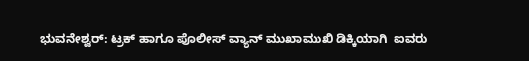ಭುವನೇಶ್ವರ್: ಟ್ರಕ್ ಹಾಗೂ ಪೊಲೀಸ್ ವ್ಯಾನ್ ಮುಖಾಮುಖಿ ಡಿಕ್ಕಿಯಾಗಿ  ಐವರು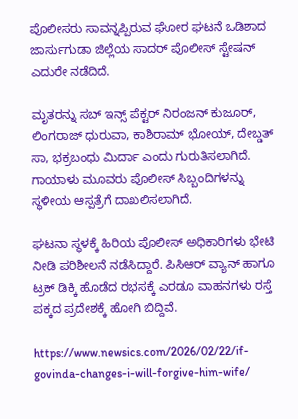ಪೊಲೀಸರು ಸಾವನ್ನಪ್ಪಿರುವ ಘೋರ ಘಟನೆ ಒಡಿಶಾದ ಜಾರ್ಸುಗುಡಾ ಜಿಲ್ಲೆಯ ಸಾದರ್ ಪೊಲೀಸ್ ಸ್ಟೇಷನ್ ಎದುರೇ ನಡೆದಿದೆ.

ಮೃತರನ್ನು ಸಬ್ ಇನ್ಸ್ ಪೆಕ್ಟರ್ ನಿರಂಜನ್ ಕುಜೂರ್, ಲಿಂಗರಾಜ್ ಧುರುವಾ, ಕಾಶಿರಾಮ್ ಭೋಯ್, ದೇಬ್ಡತ್ ಸಾ, ಭಕ್ರಬಂಧು ಮಿರ್ದಾ ಎಂದು ಗುರುತಿಸಲಾಗಿದೆ. ಗಾಯಾಳು ಮೂವರು ಪೊಲೀಸ್ ಸಿಬ್ಬಂದಿಗಳನ್ನು ಸ್ಥಳೀಯ ಆಸ್ಪತ್ರೆಗೆ ದಾಖಲಿಸಲಾಗಿದೆ.

ಘಟನಾ ಸ್ಥಳಕ್ಕೆ ಹಿರಿಯ ಪೊಲೀಸ್ ಅಧಿಕಾರಿಗಳು ಭೇಟಿ ನೀಡಿ ಪರಿಶೀಲನೆ ನಡೆಸಿದ್ದಾರೆ. ಪಿಸಿಆರ್ ವ್ಯಾನ್ ಹಾಗೂ ಟ್ರಕ್ ಡಿಕ್ಕಿ ಹೊಡೆದ ರಭಸಕ್ಕೆ ಎರಡೂ ವಾಹನಗಳು ರಸ್ತೆ ಪಕ್ಕದ ಪ್ರದೇಶಕ್ಕೆ ಹೋಗಿ ಬಿದ್ದಿವೆ.

https://www.newsics.com/2026/02/22/if-govinda-changes-i-will-forgive-him-wife/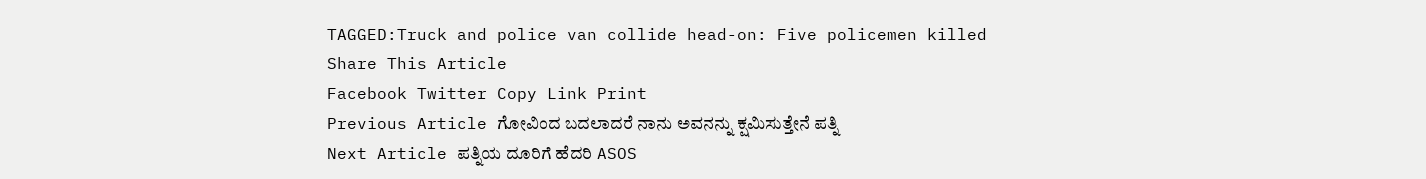TAGGED:Truck and police van collide head-on: Five policemen killed
Share This Article
Facebook Twitter Copy Link Print
Previous Article ಗೋವಿಂದ ಬದಲಾದರೆ ನಾನು ಅವನನ್ನು ಕ್ಷಮಿಸುತ್ತೇನೆ ಪತ್ನಿ
Next Article ಪತ್ನಿಯ ದೂರಿಗೆ ಹೆದರಿ ASOS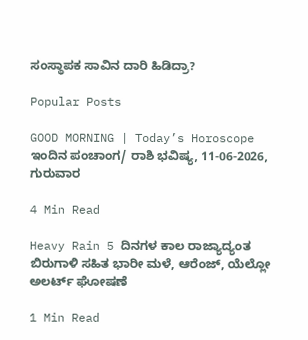ಸಂಸ್ಥಾಪಕ ಸಾವಿನ ದಾರಿ ಹಿಡಿದ್ರಾ?

Popular Posts

GOOD MORNING | Today’s Horoscope ಇಂದಿನ ಪಂಚಾಂಗ/ ರಾಶಿ ಭವಿಷ್ಯ, 11-06-2026, ಗುರುವಾರ

4 Min Read

Heavy Rain 5 ದಿನಗಳ ಕಾಲ ರಾಜ್ಯಾದ್ಯಂತ ಬಿರುಗಾಳಿ ಸಹಿತ ಭಾರೀ ಮಳೆ, ಆರೆಂಜ್, ಯೆಲ್ಲೋ ಅಲರ್ಟ್ ಘೋಷಣೆ

1 Min Read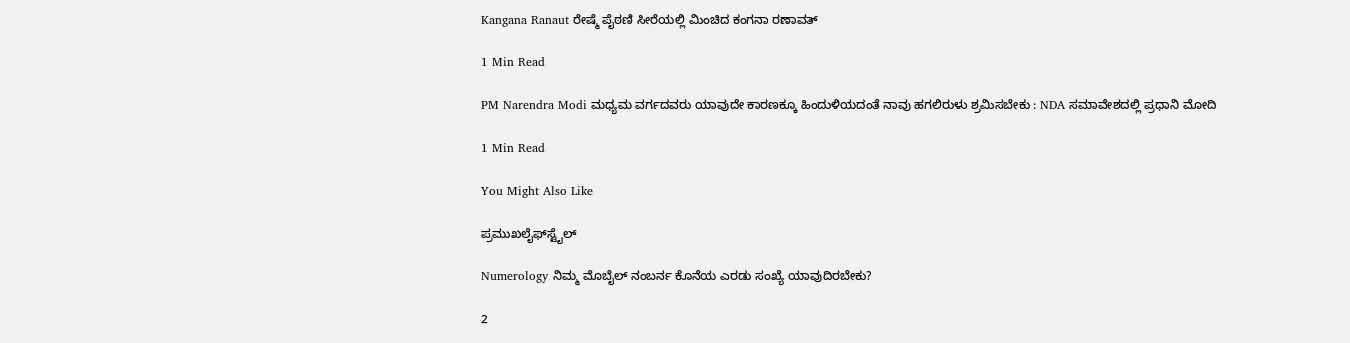Kangana Ranaut ರೇಷ್ಮೆ ಪೈಠಣಿ ಸೀರೆಯಲ್ಲಿ ಮಿಂಚಿದ ಕಂಗನಾ ರಣಾವತ್

1 Min Read

PM Narendra Modi ಮಧ್ಯಮ ವರ್ಗದವರು ಯಾವುದೇ ಕಾರಣಕ್ಕೂ ಹಿಂದುಳಿಯದಂತೆ ನಾವು ಹಗಲಿರುಳು ಶ್ರಮಿಸಬೇಕು : NDA ಸಮಾವೇಶದಲ್ಲಿ ಪ್ರಧಾನಿ ಮೋದಿ

1 Min Read

You Might Also Like

ಪ್ರಮುಖಲೈಫ್‌ಸ್ಟೈಲ್

Numerology ನಿಮ್ಮ ಮೊಬೈಲ್ ನಂಬರ್ನ ಕೊನೆಯ ಎರಡು ಸಂಖ್ಯೆ ಯಾವುದಿರಬೇಕು?

2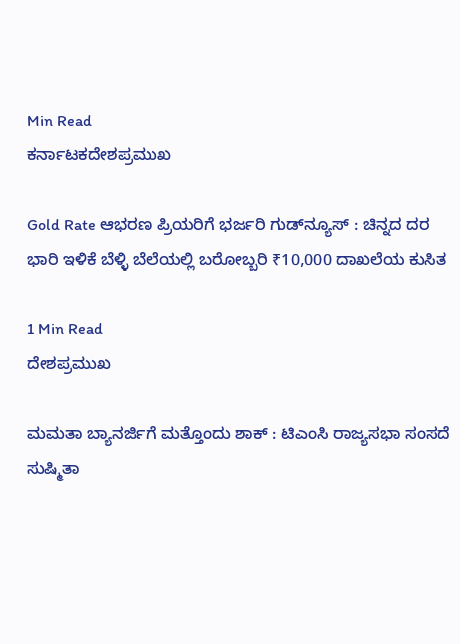Min Read
ಕರ್ನಾಟಕದೇಶಪ್ರಮುಖ

Gold Rate ಆಭರಣ ಪ್ರಿಯರಿಗೆ ಭರ್ಜರಿ ಗುಡ್‌ನ್ಯೂಸ್ : ಚಿನ್ನದ ದರ ಭಾರಿ ಇಳಿಕೆ ಬೆಳ್ಳಿ ಬೆಲೆಯಲ್ಲಿ ಬರೋಬ್ಬರಿ ₹10,000 ದಾಖಲೆಯ ಕುಸಿತ

1 Min Read
ದೇಶಪ್ರಮುಖ

ಮಮತಾ ಬ್ಯಾನರ್ಜಿಗೆ ಮತ್ತೊಂದು ಶಾಕ್ : ಟಿಎಂಸಿ ರಾಜ್ಯಸಭಾ ಸಂಸದೆ ಸುಷ್ಮಿತಾ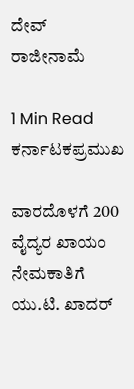ದೇವ್ ರಾಜೀನಾಮೆ

1 Min Read
ಕರ್ನಾಟಕಪ್ರಮುಖ

ವಾರದೊಳಗೆ 200 ವೈದ್ಯರ ಖಾಯಂ ನೇಮಕಾತಿಗೆ ಯು.ಟಿ. ಖಾದರ್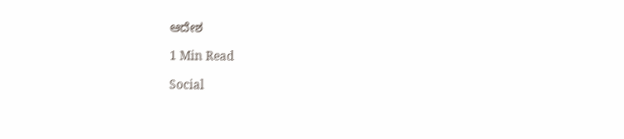ಆದೇಶ

1 Min Read

Social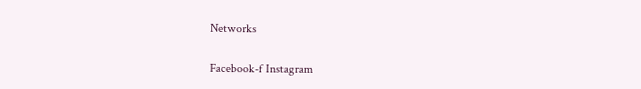Networks

Facebook-f Instagram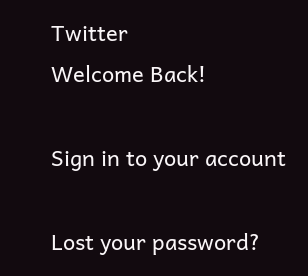Twitter
Welcome Back!

Sign in to your account

Lost your password?